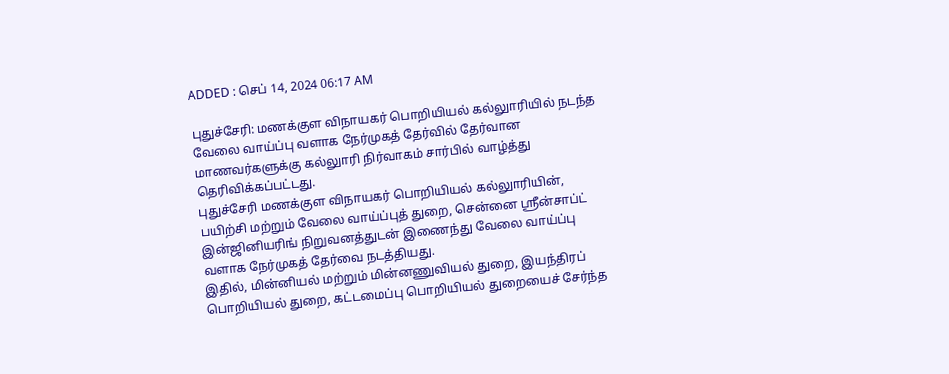ADDED : செப் 14, 2024 06:17 AM

புதுச்சேரி: மணக்குள விநாயகர் பொறியியல் கல்லுாரியில் நடந்த வேலை வாய்ப்பு வளாக நேர்முகத் தேர்வில் தேர்வான மாணவர்களுக்கு கல்லுாரி நிர்வாகம் சார்பில் வாழ்த்து தெரிவிக்கப்பட்டது.
புதுச்சேரி மணக்குள விநாயகர் பொறியியல் கல்லுாரியின், பயிற்சி மற்றும் வேலை வாய்ப்புத் துறை, சென்னை ஸ்ரீன்சாப்ட் இன்ஜினியரிங் நிறுவனத்துடன் இணைந்து வேலை வாய்ப்பு வளாக நேர்முகத் தேர்வை நடத்தியது.
இதில், மின்னியல் மற்றும் மின்னணுவியல் துறை, இயந்திரப் பொறியியல் துறை, கட்டமைப்பு பொறியியல் துறையைச் சேர்ந்த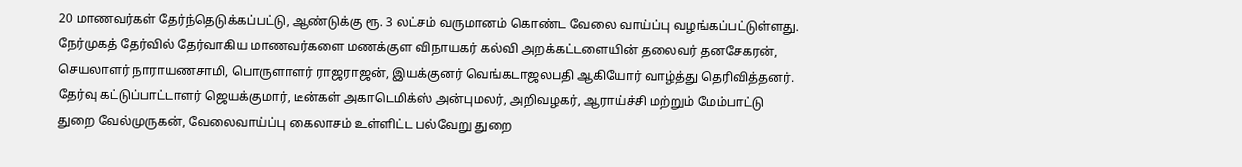20 மாணவர்கள் தேர்ந்தெடுக்கப்பட்டு, ஆண்டுக்கு ரூ. 3 லட்சம் வருமானம் கொண்ட வேலை வாய்ப்பு வழங்கப்பட்டுள்ளது.
நேர்முகத் தேர்வில் தேர்வாகிய மாணவர்களை மணக்குள விநாயகர் கல்வி அறக்கட்டளையின் தலைவர் தனசேகரன், செயலாளர் நாராயணசாமி, பொருளாளர் ராஜராஜன், இயக்குனர் வெங்கடாஜலபதி ஆகியோர் வாழ்த்து தெரிவித்தனர்.
தேர்வு கட்டுப்பாட்டாளர் ஜெயக்குமார், டீன்கள் அகாடெமிக்ஸ் அன்புமலர், அறிவழகர், ஆராய்ச்சி மற்றும் மேம்பாட்டு துறை வேல்முருகன், வேலைவாய்ப்பு கைலாசம் உள்ளிட்ட பல்வேறு துறை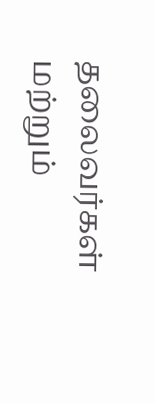தலைவர்கள் மற்றும்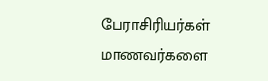பேராசிரியர்கள் மாணவர்களை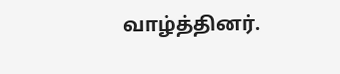வாழ்த்தினர்.